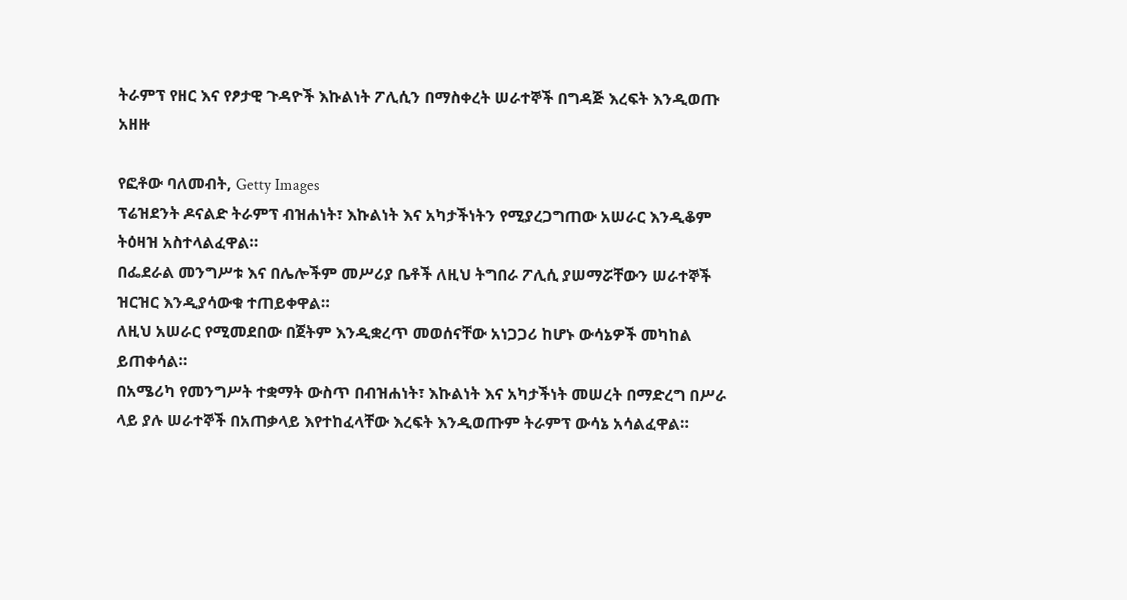ትራምፕ የዘር እና የፆታዊ ጉዳዮች እኩልነት ፖሊሲን በማስቀረት ሠራተኞች በግዳጅ እረፍት እንዲወጡ አዘዙ

የፎቶው ባለመብት, Getty Images
ፕሬዝደንት ዶናልድ ትራምፕ ብዝሐነት፣ እኩልነት እና አካታችነትን የሚያረጋግጠው አሠራር እንዲቆም ትዕዛዝ አስተላልፈዋል።
በፌደራል መንግሥቱ እና በሌሎችም መሥሪያ ቤቶች ለዚህ ትግበራ ፖሊሲ ያሠማሯቸውን ሠራተኞች ዝርዝር እንዲያሳውቁ ተጠይቀዋል።
ለዚህ አሠራር የሚመደበው በጀትም እንዲቋረጥ መወሰናቸው አነጋጋሪ ከሆኑ ውሳኔዎች መካከል ይጠቀሳል።
በአሜሪካ የመንግሥት ተቋማት ውስጥ በብዝሐነት፣ እኩልነት እና አካታችነት መሠረት በማድረግ በሥራ ላይ ያሉ ሠራተኞች በአጠቃላይ እየተከፈላቸው እረፍት እንዲወጡም ትራምፕ ውሳኔ አሳልፈዋል።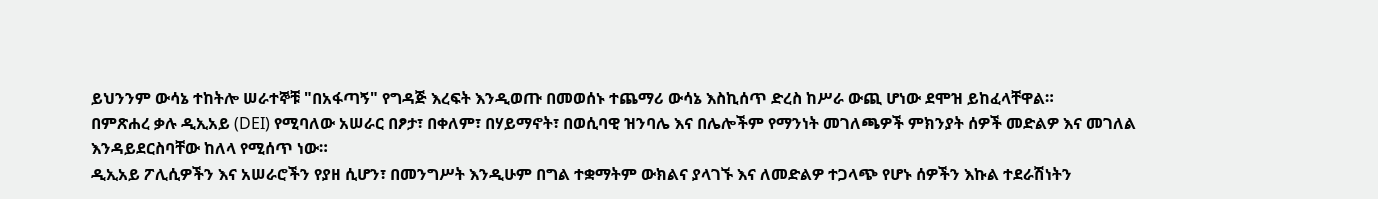ይህንንም ውሳኔ ተከትሎ ሠራተኞቹ "በአፋጣኝ" የግዳጅ እረፍት እንዲወጡ በመወሰኑ ተጨማሪ ውሳኔ እስኪሰጥ ድረስ ከሥራ ውጪ ሆነው ደሞዝ ይከፈላቸዋል።
በምጽሐረ ቃሉ ዲኢአይ (DEI) የሚባለው አሠራር በፆታ፣ በቀለም፣ በሃይማኖት፣ በወሲባዊ ዝንባሌ እና በሌሎችም የማንነት መገለጫዎች ምክንያት ሰዎች መድልዎ እና መገለል እንዳይደርስባቸው ከለላ የሚሰጥ ነው።
ዲኢአይ ፖሊሲዎችን እና አሠራሮችን የያዘ ሲሆን፣ በመንግሥት እንዲሁም በግል ተቋማትም ውክልና ያላገኙ እና ለመድልዎ ተጋላጭ የሆኑ ሰዎችን እኩል ተደራሽነትን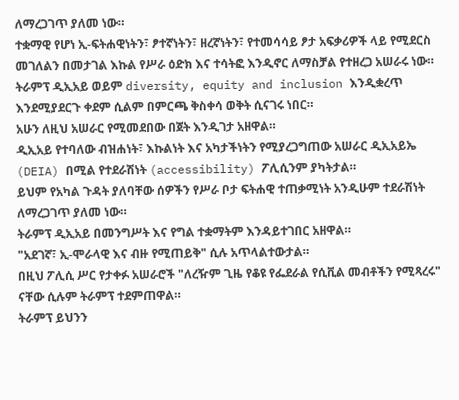ለማረጋገጥ ያለመ ነው።
ተቋማዊ የሆነ ኢ-ፍትሐዊነትን፣ ፆተኛነትን፣ ዘረኛነትን፣ የተመሳሳይ ፆታ አፍቃሪዎች ላይ የሚደርስ መገለልን በመታገል እኩል የሥራ ዕድክ እና ተሳትፎ እንዲኖር ለማስቻል የተዘረጋ አሠራሩ ነው።
ትራምፕ ዲኢአይ ወይም diversity, equity and inclusion እንዲቋረጥ እንደሚያደርጉ ቀደም ሲልም በምርጫ ቅስቀሳ ወቅት ሲናገሩ ነበር።
አሁን ለዚህ አሠራር የሚመደበው በጀት እንዲገታ አዘዋል።
ዲኢአይ የተባለው ብዝሐነት፣ እኩልነት እና አካታችነትን የሚያረጋግጠው አሠራር ዲኢአይኤ (DEIA) በሚል የተደራሽነት (accessibility) ፖሊሲንም ያካትታል።
ይህም የአካል ጉዳት ያለባቸው ሰዎችን የሥራ ቦታ ፍትሐዊ ተጠቃሚነት አንዲሁም ተደራሽነት ለማረጋገጥ ያለመ ነው።
ትራምፕ ዲኢአይ በመንግሥት እና የግል ተቋማትም እንዳይተገበር አዘዋል።
"አደገኛ፣ ኢ-ሞራላዊ እና ብዙ የሚጠይቅ" ሲሉ አጥላልተውታል።
በዚህ ፖሊሲ ሥር የታቀፉ አሠራሮች "ለረዥም ጊዜ የቆዩ የፌደራል የሲቪል መብቶችን የሚጻረሩ" ናቸው ሲሉም ትራምፕ ተደምጠዋል።
ትራምፕ ይህንን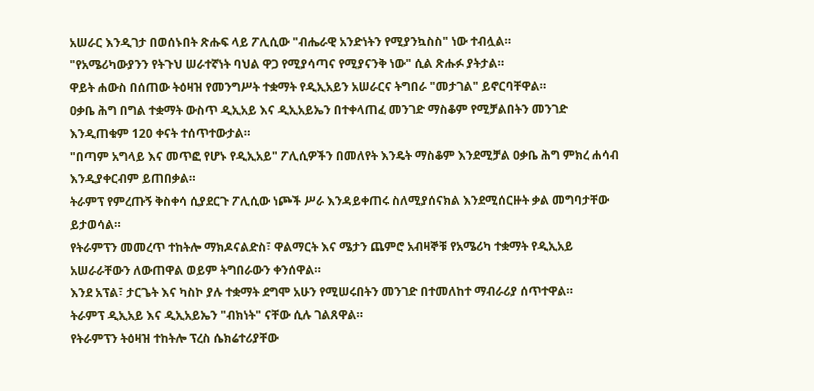አሠራር እንዲገታ በወሰኑበት ጽሑፍ ላይ ፖሊሲው "ብሔራዊ አንድነትን የሚያንኳስስ" ነው ተብሏል።
"የአሜሪካውያንን የትጉህ ሠራተኛነት ባህል ዋጋ የሚያሳጣና የሚያናንቅ ነው" ሲል ጽሑፉ ያትታል።
ዋይት ሐውስ በሰጠው ትዕዛዝ የመንግሥት ተቋማት የዲኢአይን አሠራርና ትግበራ "መታገል" ይኖርባቸዋል።
ዐቃቤ ሕግ በግል ተቋማት ውስጥ ዲኢአይ እና ዲኢአይኤን በተቀላጠፈ መንገድ ማስቆም የሚቻልበትን መንገድ እንዲጠቁም 120 ቀናት ተሰጥተውታል።
"በጣም አግላይ እና መጥፎ የሆኑ የዲኢአይ" ፖሊሲዎችን በመለየት እንዴት ማስቆም እንደሚቻል ዐቃቤ ሕግ ምክረ ሐሳብ እንዲያቀርብም ይጠበቃል።
ትራምፕ የምረጡኝ ቅስቀሳ ሲያደርጉ ፖሊሲው ነጮች ሥራ እንዳይቀጠሩ ስለሚያሰናክል እንደሚሰርዙት ቃል መግባታቸው ይታወሳል።
የትራምፕን መመረጥ ተከትሎ ማክዶናልድስ፣ ዋልማርት እና ሜታን ጨምሮ አብዛኞቹ የአሜሪካ ተቋማት የዲኢአይ አሠራራቸውን ለውጠዋል ወይም ትግበራውን ቀንሰዋል።
እንደ አፕል፣ ታርጌት እና ካስኮ ያሉ ተቋማት ደግሞ አሁን የሚሠሩበትን መንገድ በተመለከተ ማብራሪያ ሰጥተዋል።
ትራምፕ ዲኢአይ እና ዲኢአይኤን "ብክነት" ናቸው ሲሉ ገልጸዋል።
የትራምፕን ትዕዛዝ ተከትሎ ፕረስ ሴክሬተሪያቸው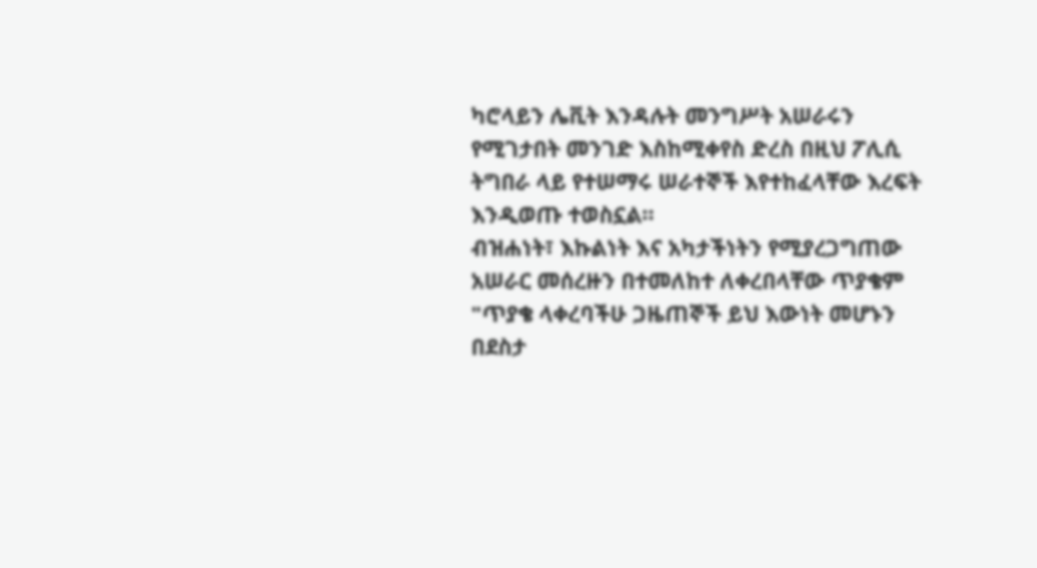ካሮላይን ሌቪት እንዳሉት መንግሥት አሠራሩን የሚገታበት መንገድ እስከሚቀየስ ድረስ በዚህ ፖሊሲ ትግበራ ላይ የተሠማሩ ሠራተኞች እየተከፈላቸው እረፍት እንዲወጡ ተወስኗል።
ብዝሐነት፣ እኩልነት እና አካታችነትን የሚያረጋግጠው አሠራር መሰረዙን በተመለከተ ለቀረበላቸው ጥያቄም "ጥያቄ ላቀረባችሁ ጋዜጠኞች ይህ እውነት መሆኑን በደስታ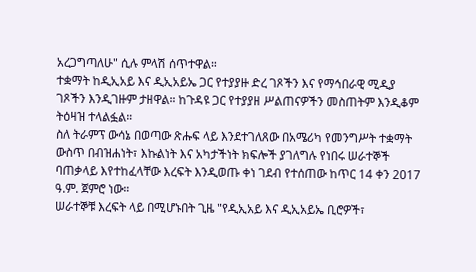አረጋግጣለሁ" ሲሉ ምላሽ ሰጥተዋል።
ተቋማት ከዲኢአይ እና ዲኢአይኤ ጋር የተያያዙ ድረ ገጾችን እና የማኅበራዊ ሚዲያ ገጾችን እንዲገዙም ታዘዋል። ከጉዳዩ ጋር የተያያዘ ሥልጠናዎችን መስጠትም እንዲቆም ትዕዛዝ ተላልፏል።
ስለ ትራምፕ ውሳኔ በወጣው ጽሑፍ ላይ እንደተገለጸው በአሜሪካ የመንግሥት ተቋማት ውስጥ በብዝሐነት፣ እኩልነት እና አካታችነት ክፍሎች ያገለግሉ የነበሩ ሠራተኞች ባጠቃላይ እየተከፈላቸው እረፍት እንዲወጡ ቀነ ገደብ የተሰጠው ከጥር 14 ቀን 2017 ዓ.ም. ጀምሮ ነው።
ሠራተኞቹ እረፍት ላይ በሚሆኑበት ጊዜ "የዲኢአይ እና ዲኢአይኤ ቢሮዎች፣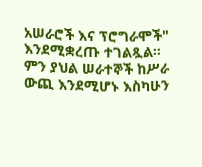አሠራሮች እና ፕሮግራሞች" እንደሚቋረጡ ተገልጿል።
ምን ያህል ሠራተኞች ከሥራ ውጪ እንደሚሆኑ እስካሁን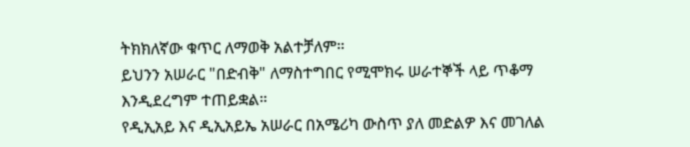ትክክለኛው ቁጥር ለማወቅ አልተቻለም።
ይህንን አሠራር "በድብቅ" ለማስተግበር የሚሞክሩ ሠራተኞች ላይ ጥቆማ እንዲደረግም ተጠይቋል።
የዲኢአይ እና ዲኢአይኤ አሠራር በአሜሪካ ውስጥ ያለ መድልዎ እና መገለል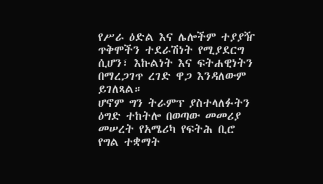የሥራ ዕድል እና ሌሎችም ተያያዥ ጥቅሞችን ተደራሽነት የሚያደርግ ሲሆን፣ እኩልነት እና ፍትሐዊነትን በማረጋገጥ ረገድ ዋጋ እንዳለውም ይገለጻል።
ሆኖም ግን ትራምፕ ያስተላለፉትን ዕግድ ተከትሎ በወጣው መመሪያ መሠረት የአሜሪካ የፍትሕ ቢሮ የግል ተቋማት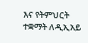እና የትምህርት ተቋማት ለዲኢአይ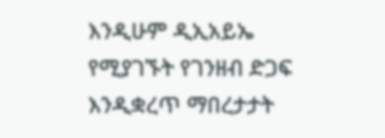እንዲሁም ዲኢአይኤ የሚያገኙት የገንዘብ ድጋፍ እንዲቋረጥ ማበረታታት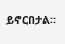ይኖርበታል።